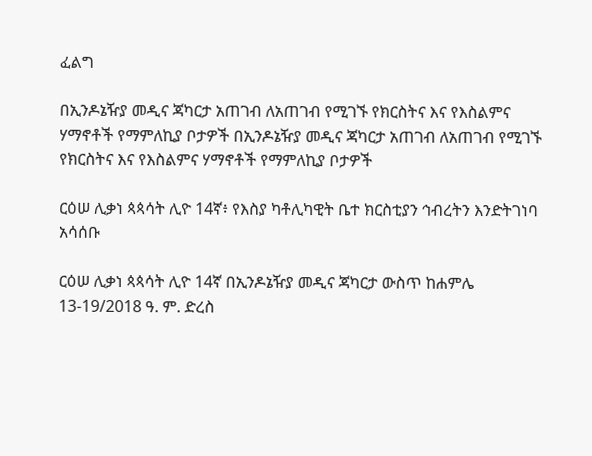ፈልግ

በኢንዶኔዥያ መዲና ጃካርታ አጠገብ ለአጠገብ የሚገኙ የክርስትና እና የእስልምና ሃማኖቶች የማምለኪያ ቦታዎች በኢንዶኔዥያ መዲና ጃካርታ አጠገብ ለአጠገብ የሚገኙ የክርስትና እና የእስልምና ሃማኖቶች የማምለኪያ ቦታዎች

ርዕሠ ሊቃነ ጳጳሳት ሊዮ 14ኛ፥ የእስያ ካቶሊካዊት ቤተ ክርስቲያን ኅብረትን እንድትገነባ አሳሰቡ

ርዕሠ ሊቃነ ጳጳሳት ሊዮ 14ኛ በኢንዶኔዥያ መዲና ጃካርታ ውስጥ ከሐምሌ 13-19/2018 ዓ. ም. ድረስ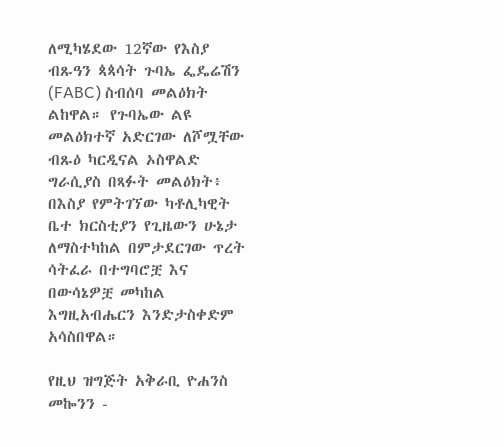ለሚካሄደው 12ኛው የእስያ ብጹዓን ጳጳሳት ጉባኤ ፌዴሬሽን (FABC) ስብሰባ መልዕክት ልከዋል። የጉባኤው ልዩ መልዕክተኛ አድርገው ለሾሟቸው ብጹዕ ካርዲናል ኦስዋልድ ግራሲያስ በጻፉት መልዕክት፥ በእስያ የምትገኘው ካቶሊካዊት ቤተ ክርስቲያን የጊዜውን ሁኔታ ለማስተካከል በምታደርገው ጥረት ሳትፈራ በተግባሮቿ እና በውሳኔዎቿ መካከል እግዚአብሔርን እንድታስቀድም አሳስበዋል።

የዚህ ዝግጅት አቅራቢ ዮሐንስ መኰንን -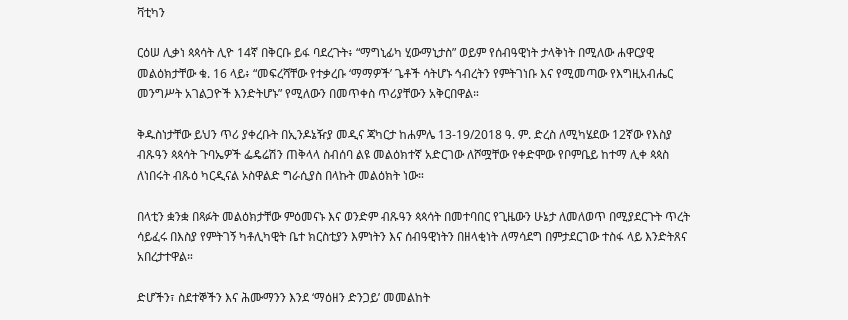ቫቲካን

ርዕሠ ሊቃነ ጳጳሳት ሊዮ 14ኛ በቅርቡ ይፋ ባደረጉት፥ “ማግኒፊካ ሂውማኒታስ” ወይም የሰብዓዊነት ታላቅነት በሚለው ሐዋርያዊ መልዕክታቸው ቁ. 16 ላይ፥ “መፍረሻቸው የተቃረቡ ‘ማማዎች’ ጌቶች ሳትሆኑ ኅብረትን የምትገነቡ እና የሚመጣው የእግዚአብሔር መንግሥት አገልጋዮች እንድትሆኑ” የሚለውን በመጥቀስ ጥሪያቸውን አቅርበዋል።

ቅዱስነታቸው ይህን ጥሪ ያቀረቡት በኢንዶኔዥያ መዲና ጃካርታ ከሐምሌ 13-19/2018 ዓ. ም. ድረስ ለሚካሄደው 12ኛው የእስያ ብጹዓን ጳጳሳት ጉባኤዎች ፌዴሬሽን ጠቅላላ ስብሰባ ልዩ መልዕክተኛ አድርገው ለሾሟቸው የቀድሞው የቦምቤይ ከተማ ሊቀ ጳጳስ ለነበሩት ብጹዕ ካርዲናል ኦስዋልድ ግራሲያስ በላኩት መልዕክት ነው።

በላቲን ቋንቋ በጻፉት መልዕክታቸው ምዕመናኑ እና ወንድም ብጹዓን ጳጳሳት በመተባበር የጊዜውን ሁኔታ ለመለወጥ በሚያደርጉት ጥረት ሳይፈሩ በእስያ የምትገኝ ካቶሊካዊት ቤተ ክርስቲያን እምነትን እና ሰብዓዊነትን በዘላቂነት ለማሳደግ በምታደርገው ተስፋ ላይ እንድትጸና አበረታተዋል።

ድሆችን፣ ስደተኞችን እና ሕሙማንን እንደ ‘ማዕዘን ድንጋይ’ መመልከት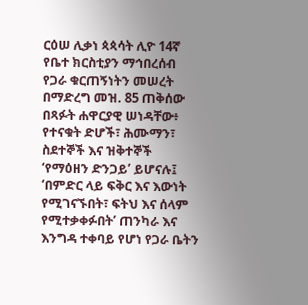ርዕሠ ሊቃነ ጳጳሳት ሊዮ 14ኛ የቤተ ክርስቲያን ማኅበረሰብ የጋራ ቁርጠኝነትን መሠረት በማድረግ መዝ. 85 ጠቅሰው በጻፉት ሐዋርያዊ ሠነዳቸው፥ የተናቁት ድሆች፣ ሕሙማን፣ ስደተኞች እና ዝቅተኞች ‘የማዕዘን ድንጋይ’ ይሆናሉ፤ ‘በምድር ላይ ፍቅር እና እውነት የሚገናኙበት፣ ፍትህ እና ሰላም የሚተቃቀፉበት’ ጠንካራ እና እንግዳ ተቀባይ የሆነ የጋራ ቤትን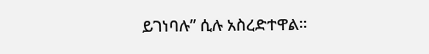ይገነባሉ” ሲሉ አስረድተዋል።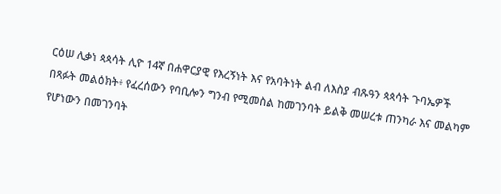ርዕሠ ሊቃነ ጳጳሳት ሊዮ 14ኛ በሐዋርያዊ የእረኝነት እና የአባትነት ልብ ለእስያ ብጹዓን ጳጳሳት ጉባኤዎች በጻፉት መልዕክት፥ የፈረሰውን የባቢሎን ግንብ የሚመስል ከመገንባት ይልቅ መሠረቱ ጠንካራ እና መልካም የሆነውን በመገንባት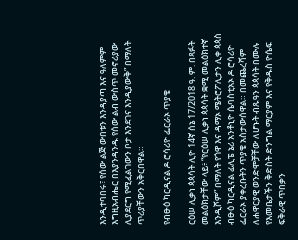እንዲተባበሩ፣ የሰው ልጅ ውበቱን እንዳያጣ እና ዓለምም እግዚአብሔር በእያንዳንዱ የሰው ልብ ውስጥ መኖሪያው ሊያደርግ የሚፈልገውን ቦታ እንደገና እንዲያውቅ” በማለት ጥሪያቸውን አቅርበዋል።

የብፁዕ ካርዲናል ዶ ሮሳሪዮ ፌርራኦ ጥያቄ

ርዕሠ ሊቃነ ጳጳሳት ሊዮ 14ኛ ሰኔ 17/2018 ዓ. ም. በጻፉት መልዕክታቸው ላይ፥ “የርዕሠ ሊቃነ ጳጳሳት ቋሚ መልዕክተኛ እንዲሾም” በማለት የጎዋ እና ዳማኦ ሜትሮፖሊታን ሊቀ ጳጳስ ብፁዕ ካርዲናል ፊሊፔ ኔሪ አንቶኒዮ ሴባስቲአኦ ዶ ሮሳሪዮ ፌርራኦ ያቀረቡትን ጥያቄ አስታውሰዋል። በመጨረሻም ለሐዋርያዊ ወንድሞቻቸው ለሆኑት ብጹዓን ጳጳሳት በሙሉ የእመቤታችን ቅድስት ድንግል ማርያም እና የቅዱስ ዮሴፍ ፍቅራዊ ጥበቃን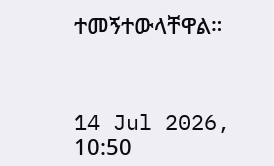ተመኝተውላቸዋል።



14 Jul 2026, 10:50